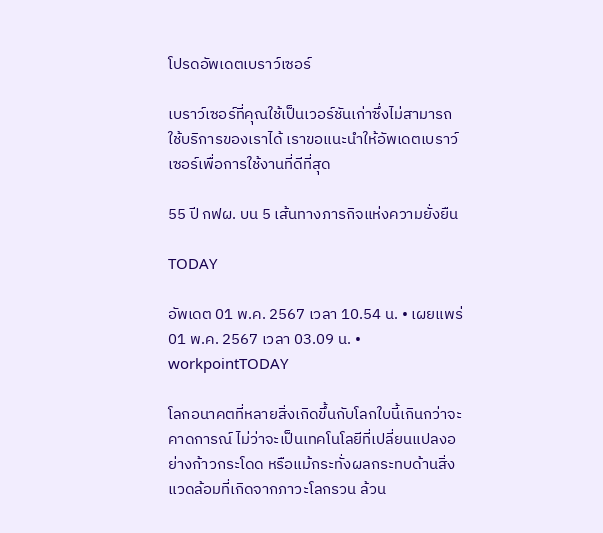โปรดอัพเดตเบราว์เซอร์

เบราว์เซอร์ที่คุณใช้เป็นเวอร์ชันเก่าซึ่งไม่สามารถใช้บริการของเราได้ เราขอแนะนำให้อัพเดตเบราว์เซอร์เพื่อการใช้งานที่ดีที่สุด

55 ปี กฟผ. บน 5 เส้นทางภารกิจแห่งความยั่งยืน

TODAY

อัพเดต 01 พ.ค. 2567 เวลา 10.54 น. • เผยแพร่ 01 พ.ค. 2567 เวลา 03.09 น. • workpointTODAY

โลกอนาคตที่หลายสิ่งเกิดขึ้นกับโลกใบนี้เกินกว่าจะคาดการณ์ ไม่ว่าจะเป็นเทคโนโลยีที่เปลี่ยนแปลงอย่างก้าวกระโดด หรือแม้กระทั่งผลกระทบด้านสิ่งแวดล้อมที่เกิดจากภาวะโลกรวน ล้วน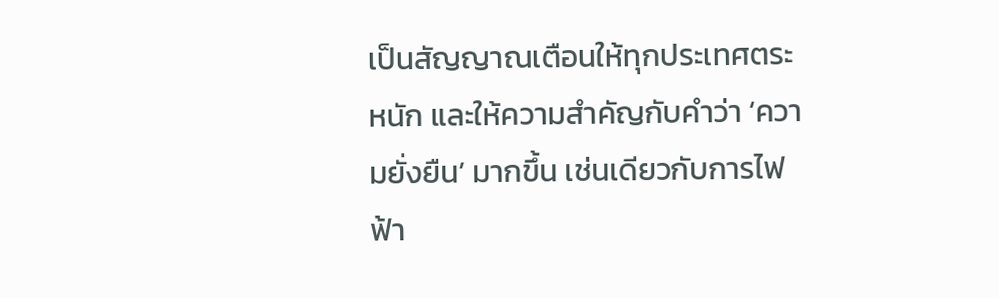เป็นสัญญาณเตือนให้ทุกประเทศตระหนัก และให้ความสำคัญกับคำว่า ‘ความยั่งยืน’ มากขึ้น เช่นเดียวกับการไฟฟ้า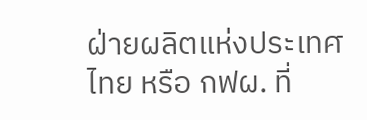ฝ่ายผลิตแห่งประเทศไทย หรือ กฟผ. ที่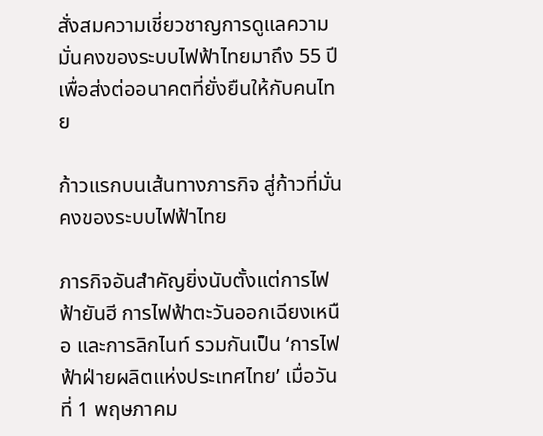สั่งสมความเชี่ยวชาญการดูแลความมั่นคงของระบบไฟฟ้าไทยมาถึง 55 ปี เพื่อส่งต่ออนาคตที่ยั่งยืนให้กับคนไทย

ก้าวแรกบนเส้นทางภารกิจ สู่ก้าวที่มั่นคงของระบบไฟฟ้าไทย

ภารกิจอันสำคัญยิ่งนับตั้งแต่การไฟฟ้ายันฮี การไฟฟ้าตะวันออกเฉียงเหนือ และการลิกไนท์ รวมกันเป็น ‘การไฟฟ้าฝ่ายผลิตแห่งประเทศไทย’ เมื่อวันที่ 1 พฤษภาคม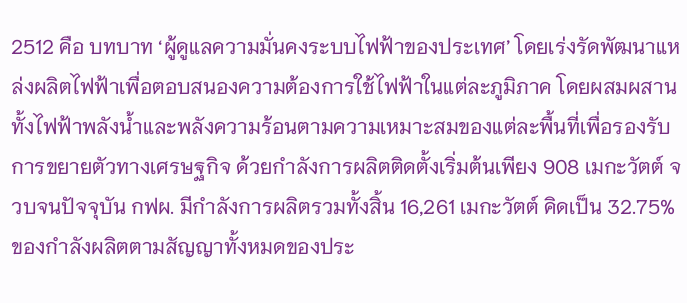2512 คือ บทบาท ‘ผู้ดูแลความมั่นคงระบบไฟฟ้าของประเทศ’ โดยเร่งรัดพัฒนาแหล่งผลิตไฟฟ้าเพื่อตอบสนองความต้องการใช้ไฟฟ้าในแต่ละภูมิภาค โดยผสมผสานทั้งไฟฟ้าพลังน้ำและพลังความร้อนตามความเหมาะสมของแต่ละพื้นที่เพื่อรองรับการขยายตัวทางเศรษฐกิจ ด้วยกำลังการผลิตติดตั้งเริ่มต้นเพียง 908 เมกะวัตต์ จวบจนปัจจุบัน กฟผ. มีกำลังการผลิตรวมทั้งสิ้น 16,261 เมกะวัตต์ คิดเป็น 32.75% ของกำลังผลิตตามสัญญาทั้งหมดของประ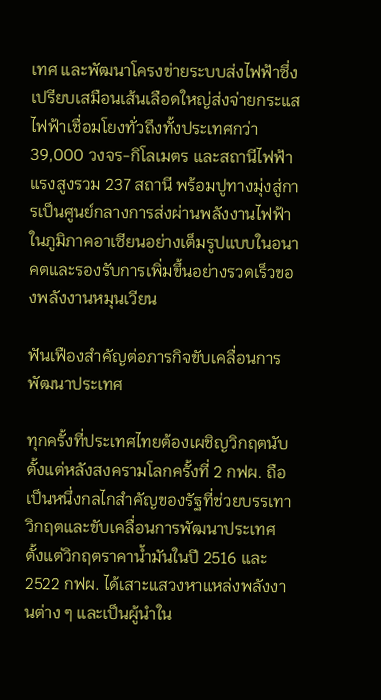เทศ และพัฒนาโครงข่ายระบบส่งไฟฟ้าซึ่งเปรียบเสมือนเส้นเลือดใหญ่ส่งจ่ายกระแสไฟฟ้าเชื่อมโยงทั่วถึงทั้งประเทศกว่า 39,000 วงจร-กิโลเมตร และสถานีไฟฟ้าแรงสูงรวม 237 สถานี พร้อมปูทางมุ่งสู่การเป็นศูนย์กลางการส่งผ่านพลังงานไฟฟ้าในภูมิภาคอาเซียนอย่างเต็มรูปแบบในอนาคตและรองรับการเพิ่มขึ้นอย่างรวดเร็วของพลังงานหมุนเวียน

ฟันเฟืองสำคัญต่อภารกิจขับเคลื่อนการพัฒนาประเทศ

ทุกครั้งที่ประเทศไทยต้องเผชิญวิกฤตนับตั้งแต่หลังสงครามโลกครั้งที่ 2 กฟผ. ถือเป็นหนึ่งกลไกสำคัญของรัฐที่ช่วยบรรเทาวิกฤตและขับเคลื่อนการพัฒนาประเทศ ตั้งแต่วิกฤตราคาน้ำมันในปี 2516 และ 2522 กฟผ. ได้เสาะแสวงหาแหล่งพลังงานต่าง ๆ และเป็นผู้นำใน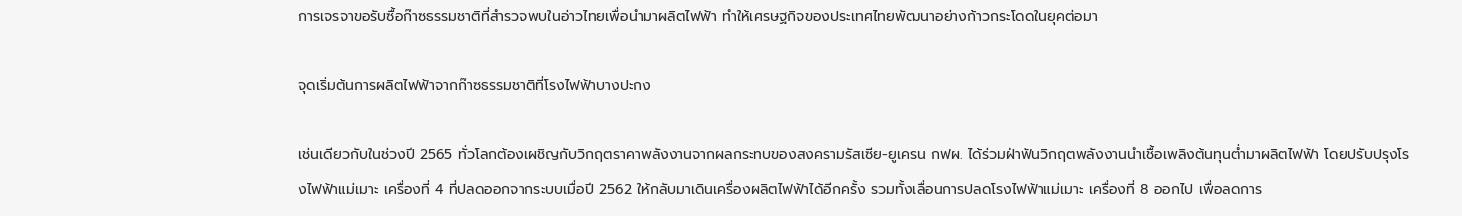การเจรจาขอรับซื้อก๊าซธรรมชาติที่สำรวจพบในอ่าวไทยเพื่อนำมาผลิตไฟฟ้า ทำให้เศรษฐกิจของประเทศไทยพัฒนาอย่างก้าวกระโดดในยุคต่อมา

จุดเริ่มต้นการผลิตไฟฟ้าจากก๊าซธรรมชาติที่โรงไฟฟ้าบางปะกง

เช่นเดียวกับในช่วงปี 2565 ทั่วโลกต้องเผชิญกับวิกฤตราคาพลังงานจากผลกระทบของสงครามรัสเซีย-ยูเครน กฟผ. ได้ร่วมฝ่าฟันวิกฤตพลังงานนำเชื้อเพลิงต้นทุนต่ำมาผลิตไฟฟ้า โดยปรับปรุงโรงไฟฟ้าแม่เมาะ เครื่องที่ 4 ที่ปลดออกจากระบบเมื่อปี 2562 ให้กลับมาเดินเครื่องผลิตไฟฟ้าได้อีกครั้ง รวมทั้งเลื่อนการปลดโรงไฟฟ้าแม่เมาะ เครื่องที่ 8 ออกไป เพื่อลดการ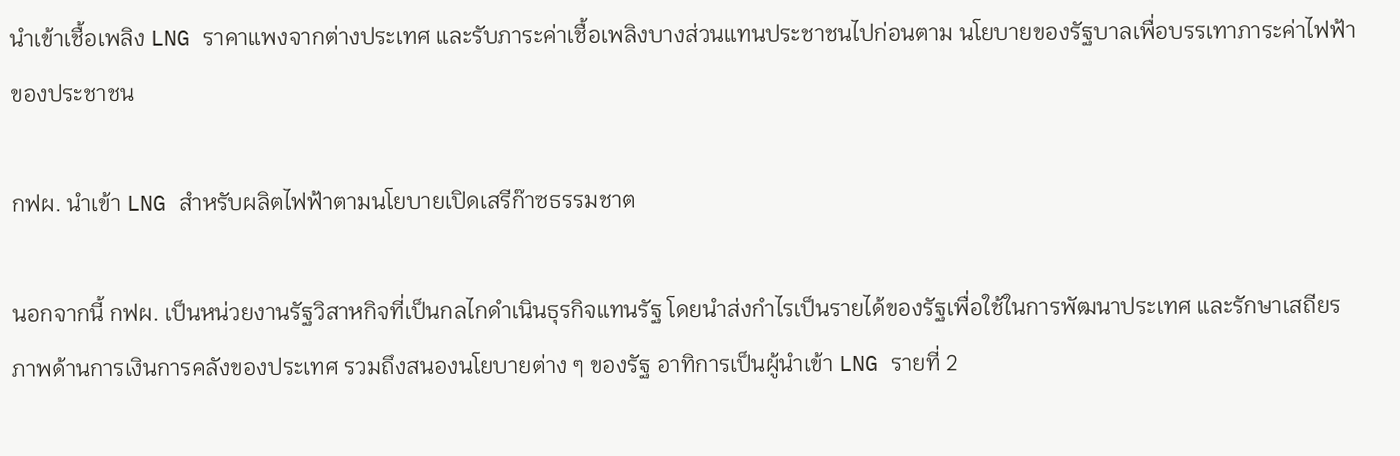นำเข้าเชื้อเพลิง LNG ราคาแพงจากต่างประเทศ และรับภาระค่าเชื้อเพลิงบางส่วนแทนประชาชนไปก่อนตาม นโยบายของรัฐบาลเพื่อบรรเทาภาระค่าไฟฟ้าของประชาชน

กฟผ. นำเข้า LNG สำหรับผลิตไฟฟ้าตามนโยบายเปิดเสรีก๊าซธรรมชาต

นอกจากนี้ กฟผ. เป็นหน่วยงานรัฐวิสาหกิจที่เป็นกลไกดำเนินธุรกิจแทนรัฐ โดยนำส่งกำไรเป็นรายได้ของรัฐเพื่อใช้ในการพัฒนาประเทศ และรักษาเสถียรภาพด้านการเงินการคลังของประเทศ รวมถึงสนองนโยบายต่าง ๆ ของรัฐ อาทิการเป็นผู้นำเข้า LNG รายที่ 2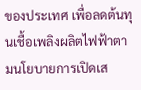ของประเทศ เพื่อลดต้นทุนเชื้อเพลิงผลิตไฟฟ้าตามนโยบายการเปิดเส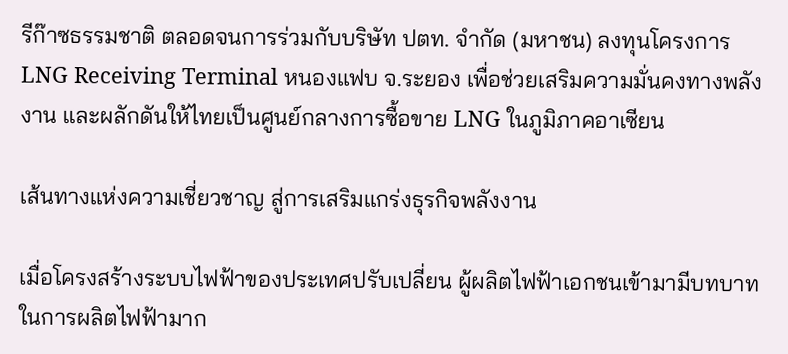รีก๊าซธรรมชาติ ตลอดจนการร่วมกับบริษัท ปตท. จำกัด (มหาชน) ลงทุนโครงการ LNG Receiving Terminal หนองแฟบ จ.ระยอง เพื่อช่วยเสริมความมั่นคงทางพลังงาน และผลักดันให้ไทยเป็นศูนย์กลางการซื้อขาย LNG ในภูมิภาคอาเซียน

เส้นทางแห่งความเชี่ยวชาญ สู่การเสริมแกร่งธุรกิจพลังงาน

เมื่อโครงสร้างระบบไฟฟ้าของประเทศปรับเปลี่ยน ผู้ผลิตไฟฟ้าเอกชนเข้ามามีบทบาทในการผลิตไฟฟ้ามาก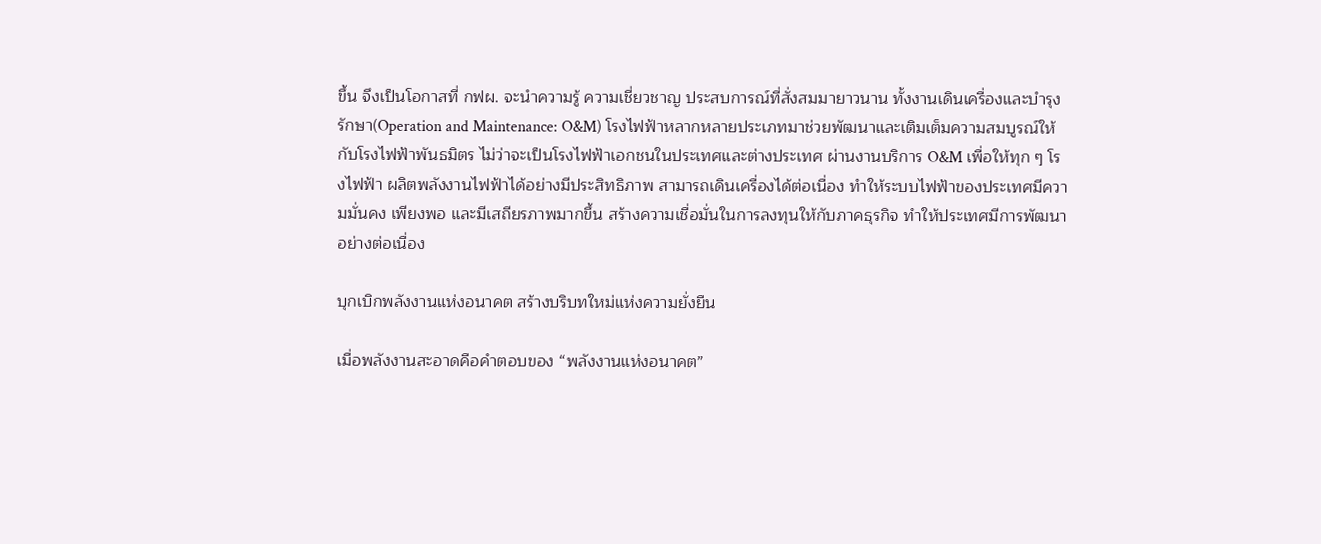ขึ้น จึงเป็นโอกาสที่ กฟผ. จะนำความรู้ ความเชี่ยวชาญ ประสบการณ์ที่สั่งสมมายาวนาน ทั้งงานเดินเครื่องและบำรุงรักษา(Operation and Maintenance: O&M) โรงไฟฟ้าหลากหลายประเภทมาช่วยพัฒนาและเติมเต็มความสมบูรณ์ให้กับโรงไฟฟ้าพันธมิตร ไม่ว่าจะเป็นโรงไฟฟ้าเอกชนในประเทศและต่างประเทศ ผ่านงานบริการ O&M เพื่อให้ทุก ๆ โรงไฟฟ้า ผลิตพลังงานไฟฟ้าได้อย่างมีประสิทธิภาพ สามารถเดินเครื่องได้ต่อเนื่อง ทำให้ระบบไฟฟ้าของประเทศมีความมั่นคง เพียงพอ และมีเสถียรภาพมากขึ้น สร้างความเชื่อมั่นในการลงทุนให้กับภาคธุรกิจ ทำให้ประเทศมีการพัฒนาอย่างต่อเนื่อง

บุกเบิกพลังงานแห่งอนาคต สร้างบริบทใหม่แห่งความยั่งยืน

เมื่อพลังงานสะอาดคือคำตอบของ “พลังงานแห่งอนาคต”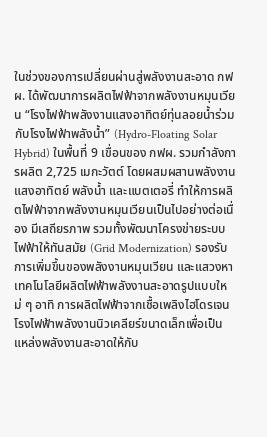ในช่วงของการเปลี่ยนผ่านสู่พลังงานสะอาด กฟผ. ได้พัฒนาการผลิตไฟฟ้าจากพลังงานหมุนเวียน “โรงไฟฟ้าพลังงานแสงอาทิตย์ทุ่นลอยน้ำร่วมกับโรงไฟฟ้าพลังน้ำ” (Hydro-Floating Solar Hybrid) ในพื้นที่ 9 เขื่อนของ กฟผ. รวมกำลังการผลิต 2,725 เมกะวัตต์ โดยผสมผสานพลังงานแสงอาทิตย์ พลังน้ำ และแบตเตอรี่ ทำให้การผลิตไฟฟ้าจากพลังงานหมุนเวียนเป็นไปอย่างต่อเนื่อง มีเสถียรภาพ รวมทั้งพัฒนาโครงข่ายระบบไฟฟ้าให้ทันสมัย (Grid Modernization) รองรับการเพิ่มขึ้นของพลังงานหมุนเวียน และแสวงหาเทคโนโลยีผลิตไฟฟ้าพลังงานสะอาดรูปแบบใหม่ ๆ อาทิ การผลิตไฟฟ้าจากเชื้อเพลิงไฮโดรเจน โรงไฟฟ้าพลังงานนิวเคลียร์ขนาดเล็กเพื่อเป็นแหล่งพลังงานสะอาดให้กับ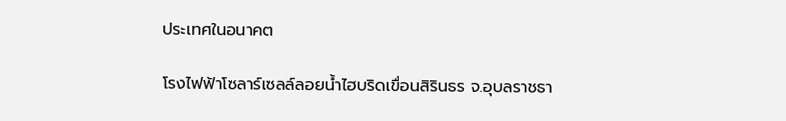ประเทศในอนาคต

โรงไฟฟ้าโซลาร์เซลล์ลอยน้ำไฮบริดเขื่อนสิรินธร จ.อุบลราชธา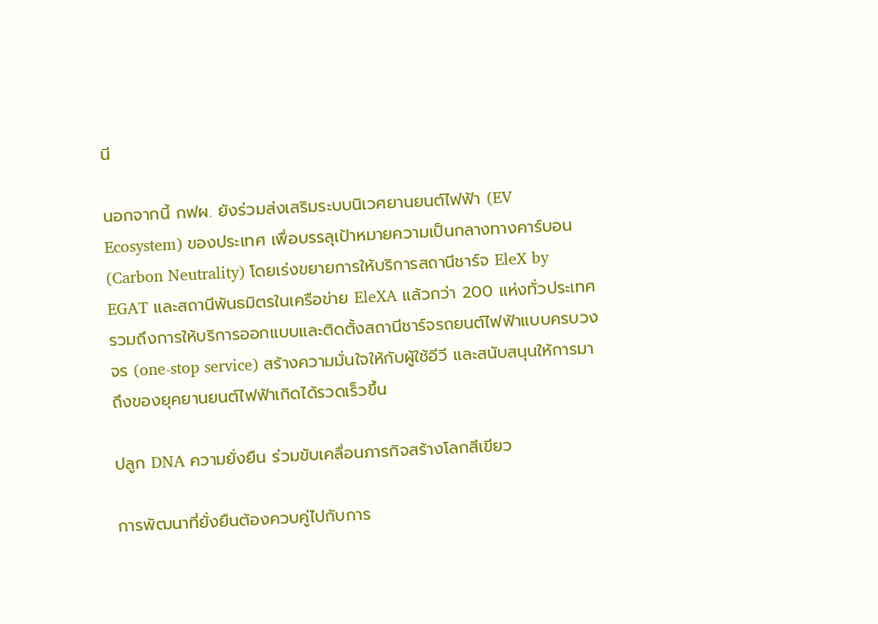นี

นอกจากนี้ กฟผ. ยังร่วมส่งเสริมระบบนิเวศยานยนต์ไฟฟ้า (EV Ecosystem) ของประเทศ เพื่อบรรลุเป้าหมายความเป็นกลางทางคาร์บอน (Carbon Neutrality) โดยเร่งขยายการให้บริการสถานีชาร์จ EleX by EGAT และสถานีพันธมิตรในเครือข่าย EleXA แล้วกว่า 200 แห่งทั่วประเทศ รวมถึงการให้บริการออกแบบและติดตั้งสถานีชาร์จรถยนต์ไฟฟ้าแบบครบวงจร (one-stop service) สร้างความมั่นใจให้กับผู้ใช้อีวี และสนับสนุนให้การมาถึงของยุคยานยนต์ไฟฟ้าเกิดได้รวดเร็วขึ้น

ปลูก DNA ความยั่งยืน ร่วมขับเคลื่อนภารกิจสร้างโลกสีเขียว

การพัฒนาที่ยั่งยืนต้องควบคู่ไปกับการ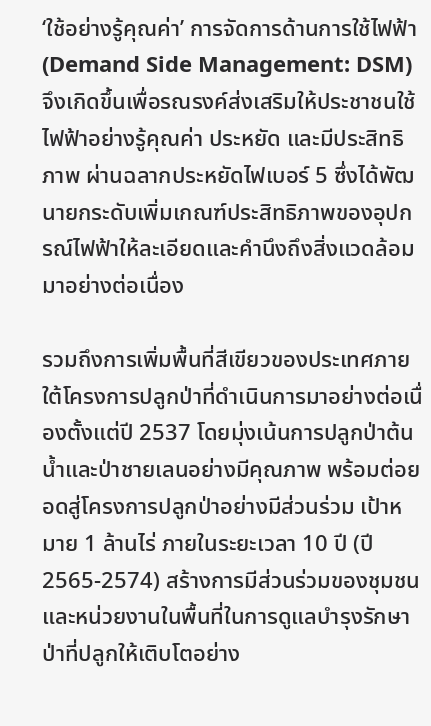‘ใช้อย่างรู้คุณค่า’ การจัดการด้านการใช้ไฟฟ้า (Demand Side Management: DSM) จึงเกิดขึ้นเพื่อรณรงค์ส่งเสริมให้ประชาชนใช้ไฟฟ้าอย่างรู้คุณค่า ประหยัด และมีประสิทธิภาพ ผ่านฉลากประหยัดไฟเบอร์ 5 ซึ่งได้พัฒนายกระดับเพิ่มเกณฑ์ประสิทธิภาพของอุปกรณ์ไฟฟ้าให้ละเอียดและคำนึงถึงสิ่งแวดล้อมมาอย่างต่อเนื่อง

รวมถึงการเพิ่มพื้นที่สีเขียวของประเทศภายใต้โครงการปลูกป่าที่ดำเนินการมาอย่างต่อเนื่องตั้งแต่ปี 2537 โดยมุ่งเน้นการปลูกป่าต้นน้ำและป่าชายเลนอย่างมีคุณภาพ พร้อมต่อยอดสู่โครงการปลูกป่าอย่างมีส่วนร่วม เป้าหมาย 1 ล้านไร่ ภายในระยะเวลา 10 ปี (ปี 2565-2574) สร้างการมีส่วนร่วมของชุมชนและหน่วยงานในพื้นที่ในการดูแลบำรุงรักษาป่าที่ปลูกให้เติบโตอย่าง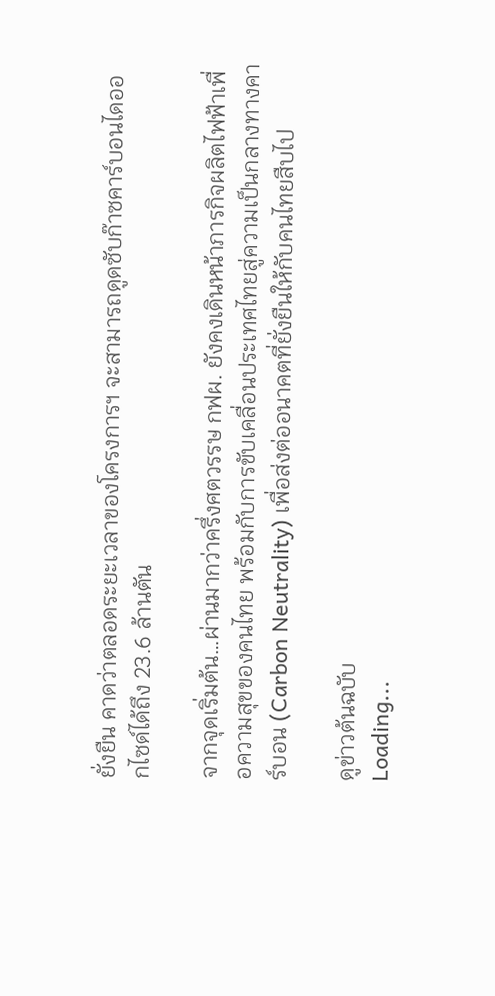ยั่งยืน คาดว่าตลอดระยะเวลาของโครงการฯ จะสามารถดูดซับก๊าซคาร์บอนไดออกไซด์ได้ถึง 23.6 ล้านตัน

จากจุดเริ่มต้น…ผ่านมากว่าครึ่งศตวรรษ กฟผ. ยังคงเดินหน้าภารกิจผลิตไฟฟ้าเพื่อความสุขของคนไทย พร้อมกับการขับเคลื่อนประเทศไทยสู่ความเป็นกลางทางคาร์บอน (Carbon Neutrality) เพื่อส่งต่ออนาคตที่ยั่งยืนให้กับคนไทยสืบไป

ดูข่าวต้นฉบับ
Loading...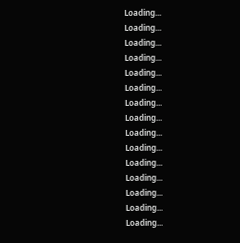Loading...
Loading...
Loading...
Loading...
Loading...
Loading...
Loading...
Loading...
Loading...
Loading...
Loading...
Loading...
Loading...
Loading...
Loading...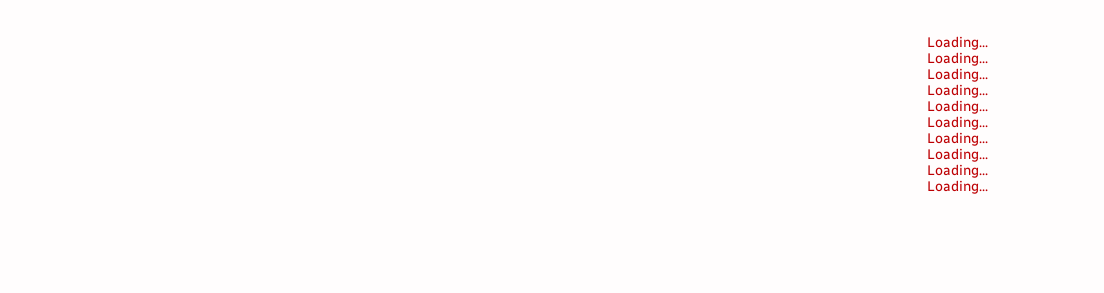Loading...
Loading...
Loading...
Loading...
Loading...
Loading...
Loading...
Loading...
Loading...
Loading...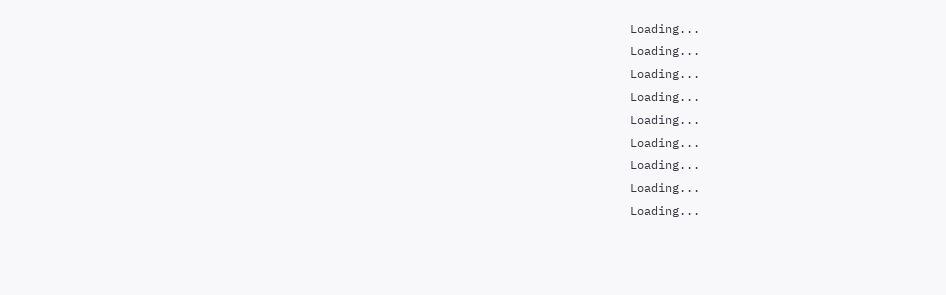Loading...
Loading...
Loading...
Loading...
Loading...
Loading...
Loading...
Loading...
Loading...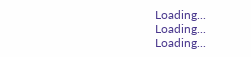Loading...
Loading...
Loading...